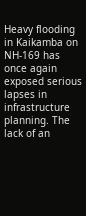Heavy flooding in Kaikamba on NH-169 has once again exposed serious lapses in infrastructure planning. The lack of an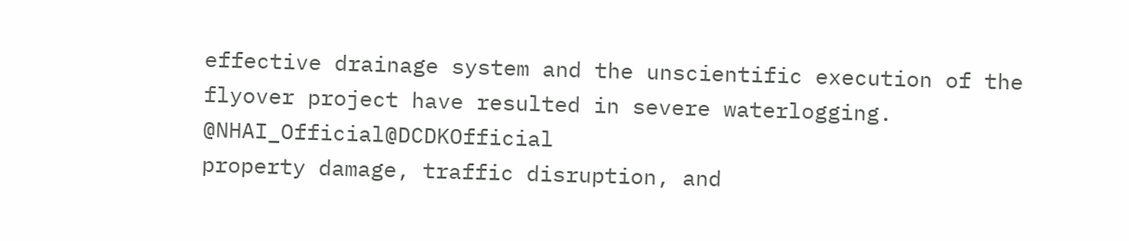effective drainage system and the unscientific execution of the flyover project have resulted in severe waterlogging.
@NHAI_Official@DCDKOfficial
property damage, traffic disruption, and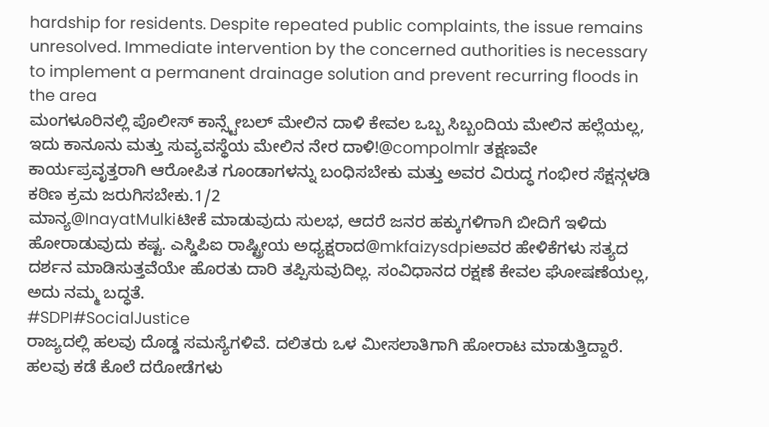hardship for residents. Despite repeated public complaints, the issue remains unresolved. Immediate intervention by the concerned authorities is necessary to implement a permanent drainage solution and prevent recurring floods in the area
ಮಂಗಳೂರಿನಲ್ಲಿ ಪೊಲೀಸ್ ಕಾನ್ಸ್ಟೇಬಲ್ ಮೇಲಿನ ದಾಳಿ ಕೇವಲ ಒಬ್ಬ ಸಿಬ್ಬಂದಿಯ ಮೇಲಿನ ಹಲ್ಲೆಯಲ್ಲ, ಇದು ಕಾನೂನು ಮತ್ತು ಸುವ್ಯವಸ್ಥೆಯ ಮೇಲಿನ ನೇರ ದಾಳಿ!@compolmlr ತಕ್ಷಣವೇ ಕಾರ್ಯಪ್ರವೃತ್ತರಾಗಿ ಆರೋಪಿತ ಗೂಂಡಾಗಳನ್ನು ಬಂಧಿಸಬೇಕು ಮತ್ತು ಅವರ ವಿರುದ್ಧ ಗಂಭೀರ ಸೆಕ್ಷನ್ಗಳಡಿ ಕಠಿಣ ಕ್ರಮ ಜರುಗಿಸಬೇಕು.1/2
ಮಾನ್ಯ@InayatMulkiಟೀಕೆ ಮಾಡುವುದು ಸುಲಭ, ಆದರೆ ಜನರ ಹಕ್ಕುಗಳಿಗಾಗಿ ಬೀದಿಗೆ ಇಳಿದು ಹೋರಾಡುವುದು ಕಷ್ಟ. ಎಸ್ಡಿಪಿಐ ರಾಷ್ಟ್ರೀಯ ಅಧ್ಯಕ್ಷರಾದ@mkfaizysdpiಅವರ ಹೇಳಿಕೆಗಳು ಸತ್ಯದ ದರ್ಶನ ಮಾಡಿಸುತ್ತವೆಯೇ ಹೊರತು ದಾರಿ ತಪ್ಪಿಸುವುದಿಲ್ಲ. ಸಂವಿಧಾನದ ರಕ್ಷಣೆ ಕೇವಲ ಘೋಷಣೆಯಲ್ಲ, ಅದು ನಮ್ಮ ಬದ್ಧತೆ.
#SDPI#SocialJustice
ರಾಜ್ಯದಲ್ಲಿ ಹಲವು ದೊಡ್ಡ ಸಮಸ್ಯೆಗಳಿವೆ. ದಲಿತರು ಒಳ ಮೀಸಲಾತಿಗಾಗಿ ಹೋರಾಟ ಮಾಡುತ್ತಿದ್ದಾರೆ. ಹಲವು ಕಡೆ ಕೊಲೆ ದರೋಡೆಗಳು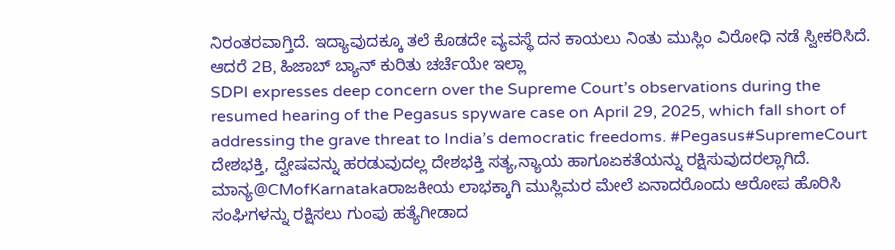ನಿರಂತರವಾಗ್ತಿದೆ. ಇದ್ಯಾವುದಕ್ಕೂ ತಲೆ ಕೊಡದೇ ವ್ಯವಸ್ಥೆ ದನ ಕಾಯಲು ನಿಂತು ಮುಸ್ಲಿಂ ವಿರೋಧಿ ನಡೆ ಸ್ವೀಕರಿಸಿದೆ. ಆದರೆ 2B, ಹಿಜಾಬ್ ಬ್ಯಾನ್ ಕುರಿತು ಚರ್ಚೆಯೇ ಇಲ್ಲಾ
SDPI expresses deep concern over the Supreme Court’s observations during the resumed hearing of the Pegasus spyware case on April 29, 2025, which fall short of addressing the grave threat to India’s democratic freedoms. #Pegasus#SupremeCourt
ದೇಶಭಕ್ತಿ, ದ್ವೇಷವನ್ನು ಹರಡುವುದಲ್ಲ ದೇಶಭಕ್ತಿ ಸತ್ಯ,ನ್ಯಾಯ ಹಾಗೂಏಕತೆಯನ್ನು ರಕ್ಷಿಸುವುದರಲ್ಲಾಗಿದೆ. ಮಾನ್ಯ@CMofKarnatakaರಾಜಕೀಯ ಲಾಭಕ್ಕಾಗಿ ಮುಸ್ಲಿಮರ ಮೇಲೆ ಏನಾದರೊಂದು ಆರೋಪ ಹೊರಿಸಿ ಸಂಘಿಗಳನ್ನು ರಕ್ಷಿಸಲು ಗುಂಪು ಹತ್ಯೆಗೀಡಾದ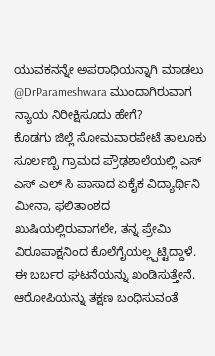ಯುವಕನನ್ನೇ ಅಪರಾಧಿಯನ್ನಾಗಿ ಮಾಡಲು @DrParameshwara ಮುಂದಾಗಿರುವಾಗ ನ್ಯಾಯ ನಿರೀಕ್ಷಿಸೂದು ಹೇಗೆ?
ಕೊಡಗು ಜಿಲ್ಲೆ ಸೋಮವಾರಪೇಟೆ ತಾಲೂಕು ಸೂರ್ಲಬ್ಬಿ ಗ್ರಾಮದ ಪ್ರೌಢಶಾಲೆಯಲ್ಲಿ ಎಸ್ ಎಸ್ ಎಲ್ ಸಿ ಪಾಸಾದ ಏಕೈಕ ವಿದ್ಯಾರ್ಥಿನಿ ಮೀನಾ, ಫಲಿತಾಂಶದ ಖುಷಿಯಲ್ಲಿರುವಾಗಲೇ, ತನ್ನ ಪ್ರೇಮಿ ವಿರೂಪಾಕ್ಷನಿಂದ ಕೊಲೆಗೈಯಲ್ಲ್ಪಟ್ಟಿದ್ದಾಳೆ. ಈ ಬರ್ಬರ ಘಟನೆಯನ್ನು ಖಂಡಿಸುತ್ತೇನೆ. ಆರೋಪಿಯನ್ನು ತಕ್ಷಣ ಬಂಧಿಸುವಂತೆ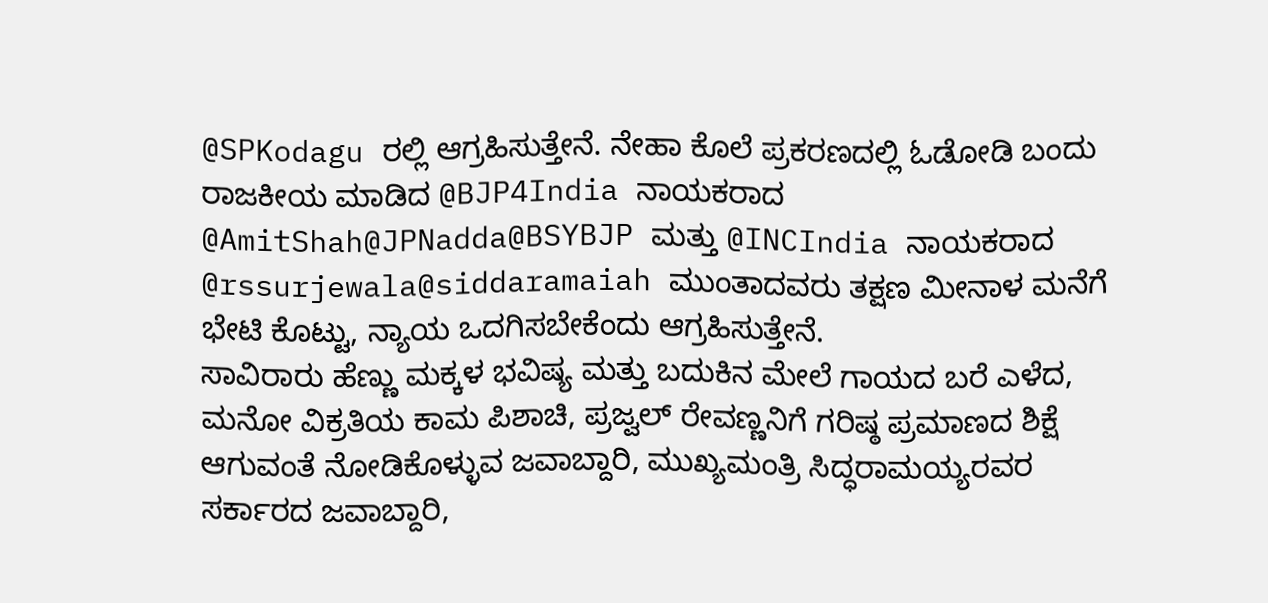@SPKodagu ರಲ್ಲಿ ಆಗ್ರಹಿಸುತ್ತೇನೆ. ನೇಹಾ ಕೊಲೆ ಪ್ರಕರಣದಲ್ಲಿ ಓಡೋಡಿ ಬಂದು ರಾಜಕೀಯ ಮಾಡಿದ @BJP4India ನಾಯಕರಾದ @AmitShah@JPNadda@BSYBJP ಮತ್ತು @INCIndia ನಾಯಕರಾದ
@rssurjewala@siddaramaiah ಮುಂತಾದವರು ತಕ್ಷಣ ಮೀನಾಳ ಮನೆಗೆ ಭೇಟಿ ಕೊಟ್ಟು, ನ್ಯಾಯ ಒದಗಿಸಬೇಕೆಂದು ಆಗ್ರಹಿಸುತ್ತೇನೆ.
ಸಾವಿರಾರು ಹೆಣ್ಣು ಮಕ್ಕಳ ಭವಿಷ್ಯ ಮತ್ತು ಬದುಕಿನ ಮೇಲೆ ಗಾಯದ ಬರೆ ಎಳೆದ,
ಮನೋ ವಿಕ್ರತಿಯ ಕಾಮ ಪಿಶಾಚಿ, ಪ್ರಜ್ವಲ್ ರೇವಣ್ಣನಿಗೆ ಗರಿಷ್ಠ ಪ್ರಮಾಣದ ಶಿಕ್ಷೆ ಆಗುವಂತೆ ನೋಡಿಕೊಳ್ಳುವ ಜವಾಬ್ದಾರಿ, ಮುಖ್ಯಮಂತ್ರಿ ಸಿದ್ಧರಾಮಯ್ಯರವರ ಸರ್ಕಾರದ ಜವಾಬ್ದಾರಿ,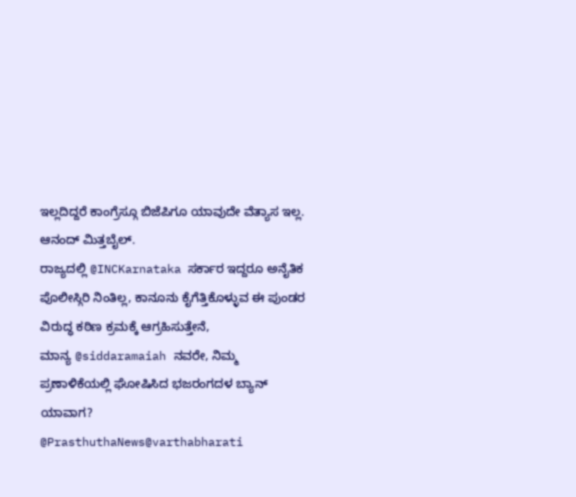ಇಲ್ಲದಿದ್ದರೆ ಕಾಂಗ್ರೆಸ್ಗೂ ಬಿಜೆಪಿಗೂ ಯಾವುದೇ ವೆತ್ಯಾಸ ಇಲ್ಲ.
ಆನಂದ್ ಮಿತ್ತಬೈಲ್.
ರಾಜ್ಯದಲ್ಲಿ @INCKarnataka ಸರ್ಕಾರ ಇದ್ದರೂ ಅನೈತಿಕ ಪೊಲೀಸ್ಗಿರಿ ನಿಂತಿಲ್ಲ, ಕಾನೂನು ಕೈಗೆತ್ತಿಕೊಳ್ಳುವ ಈ ಪುಂಡರ ವಿರುದ್ಧ ಕಠಿಣ ಕ್ರಮಕ್ಕೆ ಆಗ್ರಹಿಸುತ್ತೇನೆ,
ಮಾನ್ಯ @siddaramaiah ನವರೇ, ನಿಮ್ಮ ಪ್ರಣಾಳಿಕೆಯಲ್ಲಿ ಘೋಷಿಸಿದ ಭಜರಂಗದಳ ಬ್ಯಾನ್ ಯಾವಾಗ?
@PrasthuthaNews@varthabharati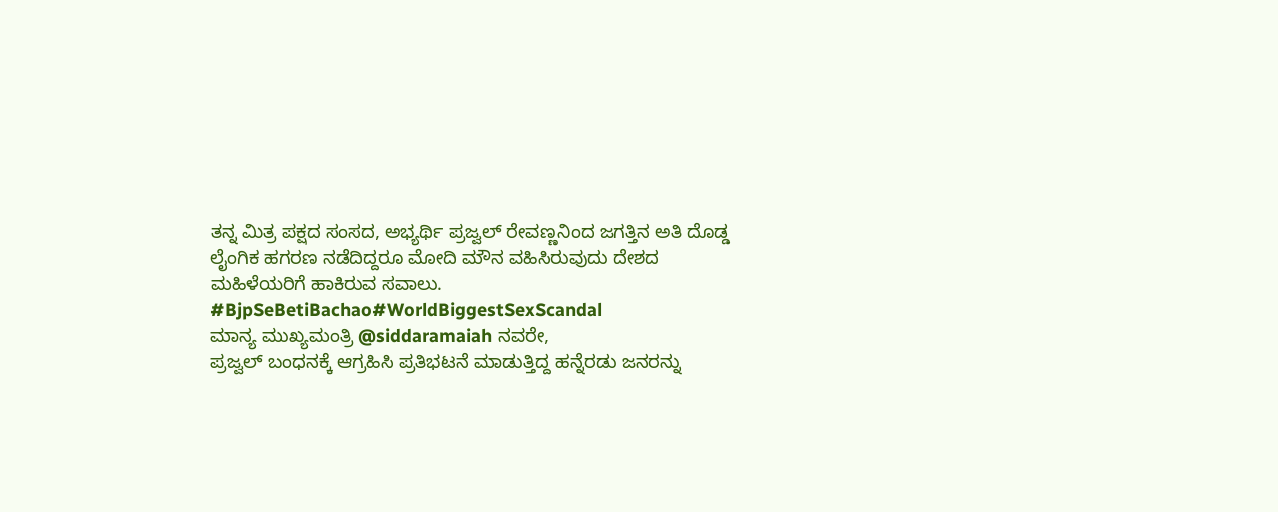ತನ್ನ ಮಿತ್ರ ಪಕ್ಷದ ಸಂಸದ, ಅಭ್ಯರ್ಥಿ ಪ್ರಜ್ವಲ್ ರೇವಣ್ಣನಿಂದ ಜಗತ್ತಿನ ಅತಿ ದೊಡ್ಡ ಲೈಂಗಿಕ ಹಗರಣ ನಡೆದಿದ್ದರೂ ಮೋದಿ ಮೌನ ವಹಿಸಿರುವುದು ದೇಶದ ಮಹಿಳೆಯರಿಗೆ ಹಾಕಿರುವ ಸವಾಲು.
#BjpSeBetiBachao#WorldBiggestSexScandal
ಮಾನ್ಯ ಮುಖ್ಯಮಂತ್ರಿ @siddaramaiah ನವರೇ,
ಪ್ರಜ್ವಲ್ ಬಂಧನಕ್ಕೆ ಆಗ್ರಹಿಸಿ ಪ್ರತಿಭಟನೆ ಮಾಡುತ್ತಿದ್ದ ಹನ್ನೆರಡು ಜನರನ್ನು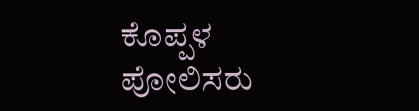ಕೊಪ್ಪಳ ಪೋಲಿಸರು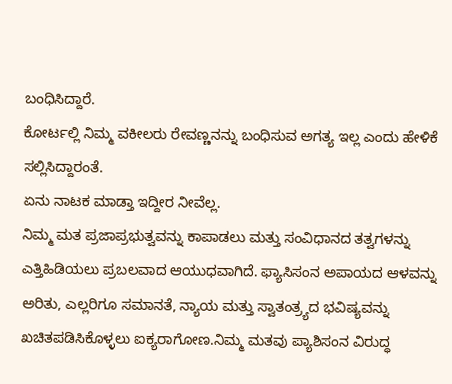ಬಂಧಿಸಿದ್ದಾರೆ.
ಕೋರ್ಟಲ್ಲಿ ನಿಮ್ಮ ವಕೀಲರು ರೇವಣ್ಣನನ್ನು ಬಂಧಿಸುವ ಅಗತ್ಯ ಇಲ್ಲ ಎಂದು ಹೇಳಿಕೆ ಸಲ್ಲಿಸಿದ್ದಾರಂತೆ.
ಏನು ನಾಟಕ ಮಾಡ್ತಾ ಇದ್ದೀರ ನೀವೆಲ್ಲ.
ನಿಮ್ಮ ಮತ ಪ್ರಜಾಪ್ರಭುತ್ವವನ್ನು ಕಾಪಾಡಲು ಮತ್ತು ಸಂವಿಧಾನದ ತತ್ವಗಳನ್ನು ಎತ್ತಿಹಿಡಿಯಲು ಪ್ರಬಲವಾದ ಆಯುಧವಾಗಿದೆ. ಫ್ಯಾಸಿಸಂನ ಅಪಾಯದ ಆಳವನ್ನು ಅರಿತು, ಎಲ್ಲರಿಗೂ ಸಮಾನತೆ, ನ್ಯಾಯ ಮತ್ತು ಸ್ವಾತಂತ್ರ್ಯದ ಭವಿಷ್ಯವನ್ನು ಖಚಿತಪಡಿಸಿಕೊಳ್ಳಲು ಐಕ್ಯರಾಗೋಣ.ನಿಮ್ಮ ಮತವು ಪ್ಯಾಶಿಸಂನ ವಿರುದ್ಧ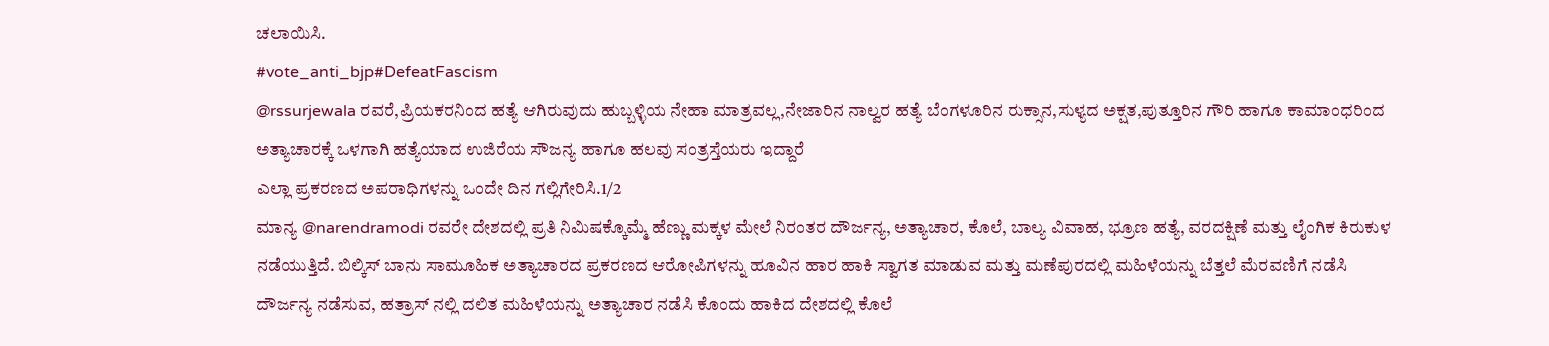ಚಲಾಯಿಸಿ.
#vote_anti_bjp#DefeatFascism
@rssurjewala ರವರೆ,ಪ್ರಿಯಕರನಿಂದ ಹತ್ಯೆ ಆಗಿರುವುದು ಹುಬ್ಬಳ್ಳಿಯ ನೇಹಾ ಮಾತ್ರವಲ್ಲ,ನೇಜಾರಿನ ನಾಲ್ವರ ಹತ್ಯೆ ಬೆಂಗಳೂರಿನ ರುಕ್ಸಾನ,ಸುಳ್ಯದ ಅಕ್ಷತ,ಪುತ್ತೂರಿನ ಗೌರಿ ಹಾಗೂ ಕಾಮಾಂಧರಿಂದ ಅತ್ಯಾಚಾರಕ್ಕೆ ಒಳಗಾಗಿ ಹತ್ಯೆಯಾದ ಉಜಿರೆಯ ಸೌಜನ್ಯ ಹಾಗೂ ಹಲವು ಸಂತ್ರಸ್ತೆಯರು ಇದ್ದಾರೆ
ಎಲ್ಲಾ ಪ್ರಕರಣದ ಅಪರಾಧಿಗಳನ್ನು ಒಂದೇ ದಿನ ಗಲ್ಲಿಗೇರಿಸಿ.1/2
ಮಾನ್ಯ @narendramodi ರವರೇ ದೇಶದಲ್ಲಿ ಪ್ರತಿ ನಿಮಿಷಕ್ಕೊಮ್ಮೆ ಹೆಣ್ಣು ಮಕ್ಕಳ ಮೇಲೆ ನಿರಂತರ ದೌರ್ಜನ್ಯ, ಅತ್ಯಾಚಾರ, ಕೊಲೆ, ಬಾಲ್ಯ ವಿವಾಹ, ಭ್ರೂಣ ಹತ್ಯೆ, ವರದಕ್ಷಿಣೆ ಮತ್ತು ಲೈಂಗಿಕ ಕಿರುಕುಳ ನಡೆಯುತ್ತಿದೆ. ಬಿಲ್ಕಿಸ್ ಬಾನು ಸಾಮೂಹಿಕ ಅತ್ಯಾಚಾರದ ಪ್ರಕರಣದ ಆರೋಪಿಗಳನ್ನು ಹೂವಿನ ಹಾರ ಹಾಕಿ ಸ್ವಾಗತ ಮಾಡುವ ಮತ್ತು ಮಣೆಪುರದಲ್ಲಿ ಮಹಿಳೆಯನ್ನು ಬೆತ್ತಲೆ ಮೆರವಣಿಗೆ ನಡೆಸಿ ದೌರ್ಜನ್ಯ ನಡೆಸುವ, ಹತ್ರಾಸ್ ನಲ್ಲಿ ದಲಿತ ಮಹಿಳೆಯನ್ನು ಅತ್ಯಾಚಾರ ನಡೆಸಿ ಕೊಂದು ಹಾಕಿದ ದೇಶದಲ್ಲಿ ಕೊಲೆ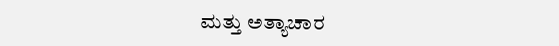ಮತ್ತು ಅತ್ಯಾಚಾರ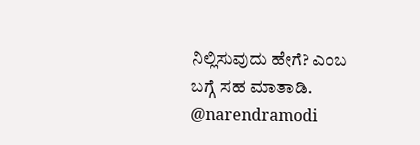ನಿಲ್ಲಿಸುವುದು ಹೇಗೆ? ಎಂಬ ಬಗ್ಗೆ ಸಹ ಮಾತಾಡಿ.
@narendramodi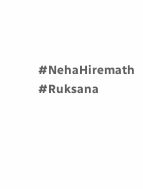#NehaHiremath #Ruksana